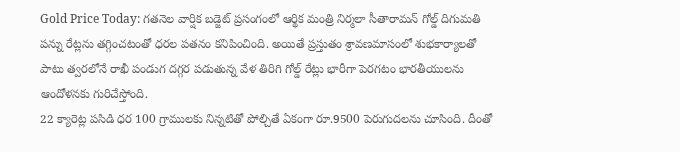Gold Price Today: గతనెల వార్షిక బడ్జెట్ ప్రసంగంలో ఆర్థిక మంత్రి నిర్మలా సీతారామన్ గోల్డ్ దిగుమతి పన్ను రేట్లను తగ్గించటంతో ధరల పతనం కనిపించింది. అయితే ప్రస్తుతం శ్రావణమాసంలో శుభకార్యాలతో పాటు త్వరలోనే రాఖీ పండుగ దగ్గర పడుతున్న వేళ తిరిగి గోల్డ్ రేట్లు భారీగా పెరగటం భారతీయులను ఆందోళనకు గురిచేస్తోంది.
22 క్యారెట్ల పసిడి ధర 100 గ్రాములకు నిన్నటితో పోల్చితే ఏకంగా రూ.9500 పెరుగుదలను చూసింది. దీంతో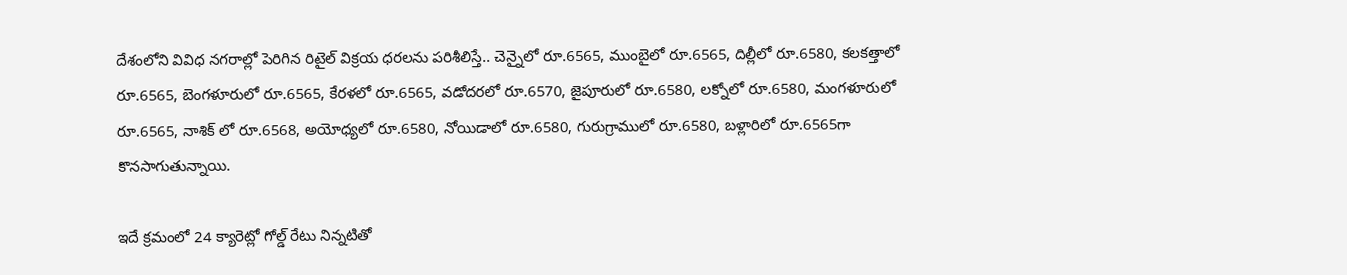దేశంలోని వివిధ నగరాల్లో పెరిగిన రిటైల్ విక్రయ ధరలను పరిశీలిస్తే.. చెన్నైలో రూ.6565, ముంబైలో రూ.6565, దిల్లీలో రూ.6580, కలకత్తాలో రూ.6565, బెంగళూరులో రూ.6565, కేరళలో రూ.6565, వడోదరలో రూ.6570, జైపూరులో రూ.6580, లక్నోలో రూ.6580, మంగళూరులో రూ.6565, నాశిక్ లో రూ.6568, అయోధ్యలో రూ.6580, నోయిడాలో రూ.6580, గురుగ్రాములో రూ.6580, బళ్లారిలో రూ.6565గా కొనసాగుతున్నాయి.

ఇదే క్రమంలో 24 క్యారెట్లో గోల్డ్ రేటు నిన్నటితో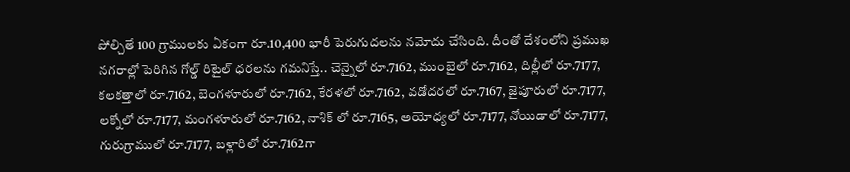పోల్చితే 100 గ్రాములకు ఏకంగా రూ.10,400 భారీ పెరుగుదలను నమోదు చేసింది. దీంతో దేశంలోని ప్రముఖ నగరాల్లో పెరిగిన గోల్డ్ రిటైల్ ధరలను గమనిస్తే.. చెన్నైలో రూ.7162, ముంబైలో రూ.7162, దిల్లీలో రూ.7177, కలకత్తాలో రూ.7162, బెంగళూరులో రూ.7162, కేరళలో రూ.7162, వడోదరలో రూ.7167, జైపూరులో రూ.7177, లక్నోలో రూ.7177, మంగళూరులో రూ.7162, నాశిక్ లో రూ.7165, అయోధ్యలో రూ.7177, నోయిడాలో రూ.7177, గురుగ్రాములో రూ.7177, బళ్లారిలో రూ.7162గా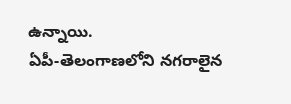ఉన్నాయి.
ఏపీ-తెలంగాణలోని నగరాలైన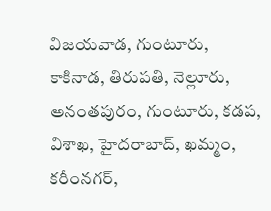విజయవాడ, గుంటూరు, కాకినాడ, తిరుపతి, నెల్లూరు, అనంతపురం, గుంటూరు, కడప, విశాఖ, హైదరాబాద్, ఖమ్మం, కరీంనగర్,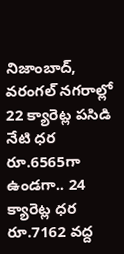నిజాంబాద్, వరంగల్ నగరాల్లో 22 క్యారెట్ల పసిడి నేటి ధర రూ.6565గా ఉండగా.. 24 క్యారెట్ల ధర రూ.7162 వద్ద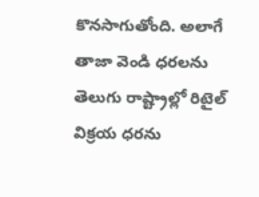కొనసాగుతోంది. అలాగే తాజా వెండి ధరలను తెలుగు రాష్ట్రాల్లో రిటైల్ విక్రయ ధరను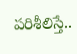పరిశీలిస్తే..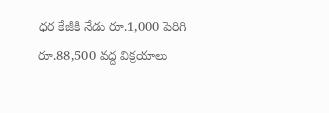ధర కేజీకి నేడు రూ.1,000 పెరిగి రూ.88,500 వద్ద విక్రయాలు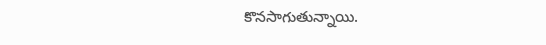కొనసాగుతున్నాయి.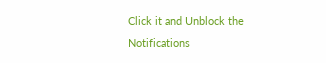Click it and Unblock the Notifications